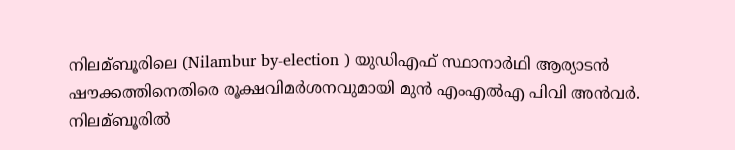നിലമ്ബൂരിലെ (Nilambur by-election ) യുഡിഎഫ് സ്ഥാനാര്‍ഥി ആര്യാടന്‍ ഷൗക്കത്തിനെതിരെ രൂക്ഷവിമര്‍ശനവുമായി മുന്‍ എംഎല്‍എ പിവി അന്‍വര്‍. നിലമ്ബൂരില്‍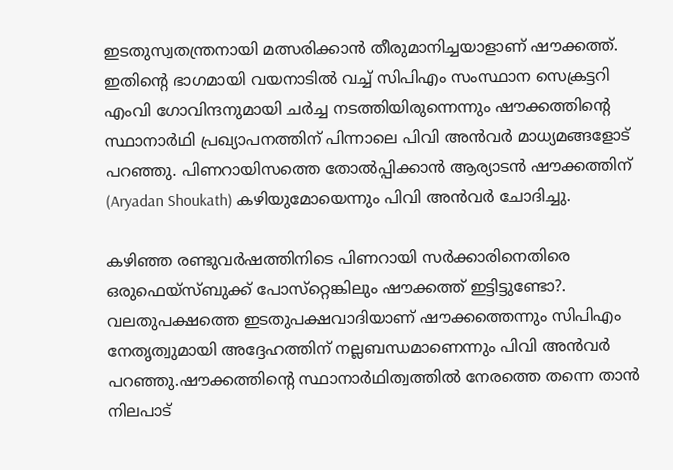ഇടതുസ്വതന്ത്രനായി മത്സരിക്കാന്‍ തീരുമാനിച്ചയാളാണ് ഷൗക്കത്ത്. ഇതിന്റെ ഭാഗമായി വയനാടില്‍ വച്ച്‌ സിപിഎം സംസ്ഥാന സെക്രട്ടറി എംവി ഗോവിന്ദനുമായി ചര്‍ച്ച നടത്തിയിരുന്നെന്നും ഷൗക്കത്തിന്റെ സ്ഥാനാര്‍ഥി പ്രഖ്യാപനത്തിന് പിന്നാലെ പിവി അന്‍വര്‍ മാധ്യമങ്ങളോട് പറഞ്ഞു. പിണറായിസത്തെ തോല്‍പ്പിക്കാന്‍ ആര്യാടന്‍ ഷൗക്കത്തിന് (Aryadan Shoukath) കഴിയുമോയെന്നും പിവി അന്‍വര്‍ ചോദിച്ചു.

കഴിഞ്ഞ രണ്ടുവര്‍ഷത്തിനിടെ പിണറായി സര്‍ക്കാരിനെതിരെ ഒരുഫെയ്‌സ്ബുക്ക് പോസ്‌റ്റെങ്കിലും ഷൗക്കത്ത് ഇട്ടിട്ടുണ്ടോ?. വലതുപക്ഷത്തെ ഇടതുപക്ഷവാദിയാണ് ഷൗക്കത്തെന്നും സിപിഎം നേതൃത്വുമായി അദ്ദേഹത്തിന് നല്ലബന്ധമാണെന്നും പിവി അന്‍വര്‍ പറഞ്ഞു.ഷൗക്കത്തിന്റെ സ്ഥാനാര്‍ഥിത്വത്തില്‍ നേരത്തെ തന്നെ താന്‍ നിലപാട്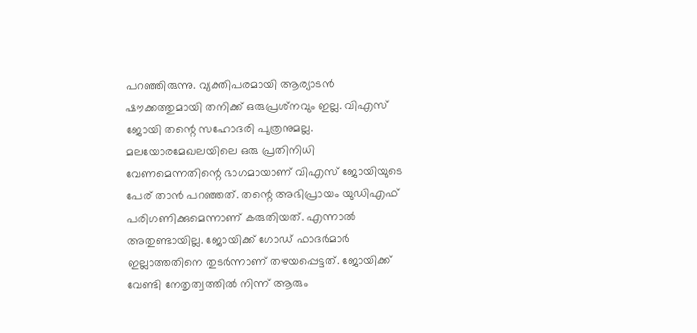പറഞ്ഞിരുന്നു. വ്യക്തിപരമായി ആര്യാടന്‍ ഷൗക്കത്തുമായി തനിക്ക് ഒരുപ്രശ്‌നവും ഇല്ല. വിഎസ് ജോയി തന്റെ സഹോദരി പുത്രനുമല്ല. മലയോരമേഖലയിലെ ഒരു പ്രതിനിധി വേണമെന്നതിന്റെ ഭാഗമായാണ് വിഎസ് ജോയിയുടെ പേര് താന്‍ പറഞ്ഞത്. തന്റെ അഭിപ്രായം യുഡിഎഫ് പരിഗണിക്കുമെന്നാണ് കരുതിയത്. എന്നാല്‍ അതുണ്ടായില്ല. ജോയിക്ക് ഗോഡ് ഫാദര്‍മാര്‍ ഇല്ലാത്തതിനെ തുടര്‍ന്നാണ് തഴയപ്പെട്ടത്. ജോയിക്ക് വേണ്ടി നേതൃത്വത്തില്‍ നിന്ന് ആരും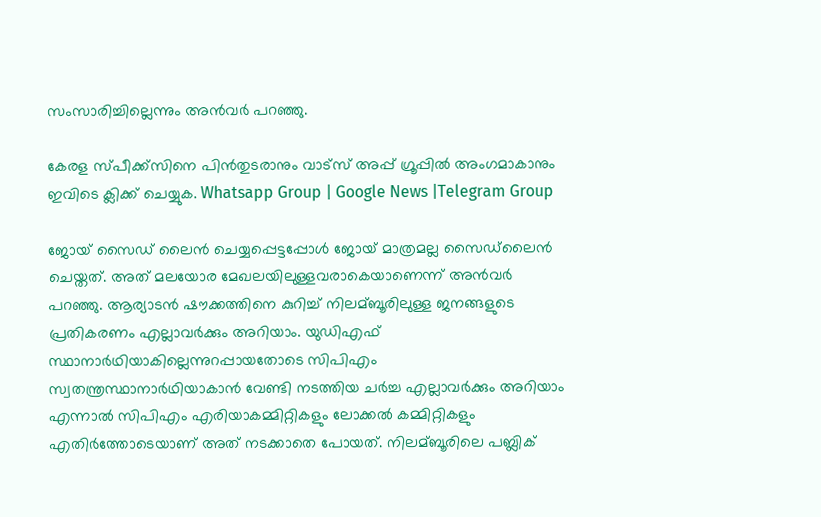സംസാരിച്ചില്ലെന്നും അന്‍വര്‍ പറഞ്ഞു.

കേരള സ്പീക്ക്സിനെ പിൻതുടരാനും വാട്സ് അപ്പ് ഗ്രൂപ്പിൽ അംഗമാകാനും ഇവിടെ ക്ലിക്ക് ചെയ്യുക. Whatsapp Group | Google News |Telegram Group

ജോയ് സൈഡ് ലൈന്‍ ചെയ്യപ്പെട്ടപ്പോള്‍ ജോയ് മാത്രമല്ല സൈഡ്‌ലൈന്‍ ചെയ്തത്. അത് മലയോര മേഖലയിലുള്ളവരാകെയാണെന്ന് അന്‍വര്‍ പറഞ്ഞു. ആര്യാടന്‍ ഷൗക്കത്തിനെ കുറിച്ച്‌ നിലമ്ബൂരിലുള്ള ജനങ്ങളുടെ പ്രതികരണം എല്ലാവര്‍ക്കും അറിയാം. യുഡിഎഫ് സ്ഥാനാര്‍ഥിയാകില്ലെന്നുറപ്പായതോടെ സിപിഎം സ്വതന്ത്രസ്ഥാനാര്‍ഥിയാകാന്‍ വേണ്ടി നടത്തിയ ചര്‍ച്ച എല്ലാവര്‍ക്കും അറിയാം എന്നാല്‍ സിപിഎം എരിയാകമ്മിറ്റികളും ലോക്കല്‍ കമ്മിറ്റികളും എതിര്‍ത്തോടെയാണ് അത് നടക്കാതെ പോയത്. നിലമ്ബൂരിലെ പബ്ലിക്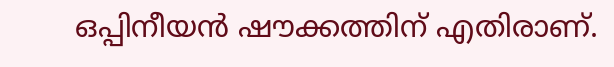ഒപ്പിനീയന്‍ ഷൗക്കത്തിന് എതിരാണ്.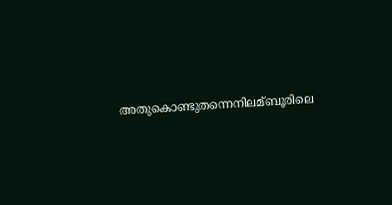അതുകൊണ്ടുതന്നെനിലമ്ബൂരിലെ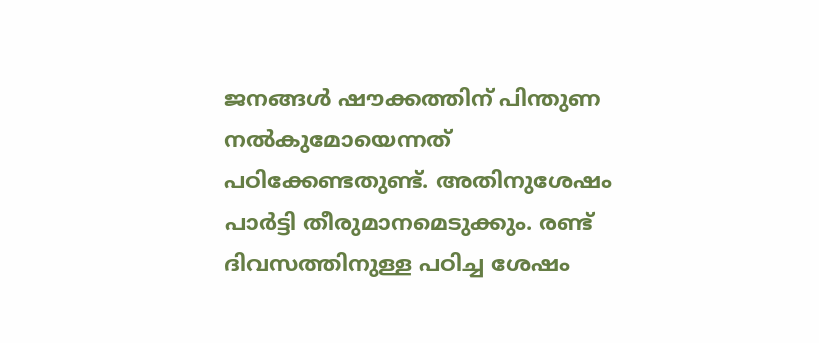ജനങ്ങള്‍ ഷൗക്കത്തിന് പിന്തുണ നല്‍കുമോയെന്നത് പഠിക്കേണ്ടതുണ്ട്. അതിനുശേഷം പാര്‍ട്ടി തീരുമാനമെടുക്കും. രണ്ട് ദിവസത്തിനുള്ള പഠിച്ച ശേഷം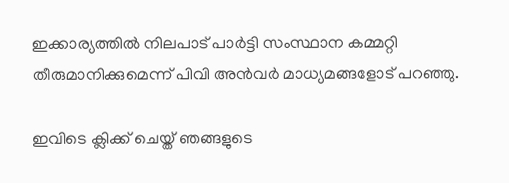ഇക്കാര്യത്തില്‍ നിലപാട് പാര്‍ട്ടി സംസ്ഥാന കമ്മറ്റി തീരുമാനിക്കുമെന്ന് പിവി അന്‍വര്‍ മാധ്യമങ്ങളോട് പറഞ്ഞു.

ഇവിടെ ക്ലിക്ക് ചെയ്ത് ഞങ്ങളുടെ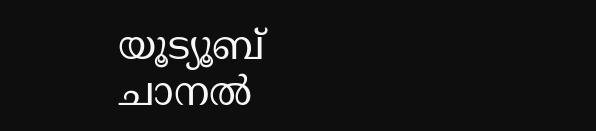യൂട്യൂബ് ചാനൽ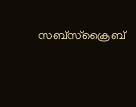സബ്സ്ക്രൈബ്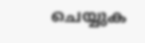ചെയ്യുക